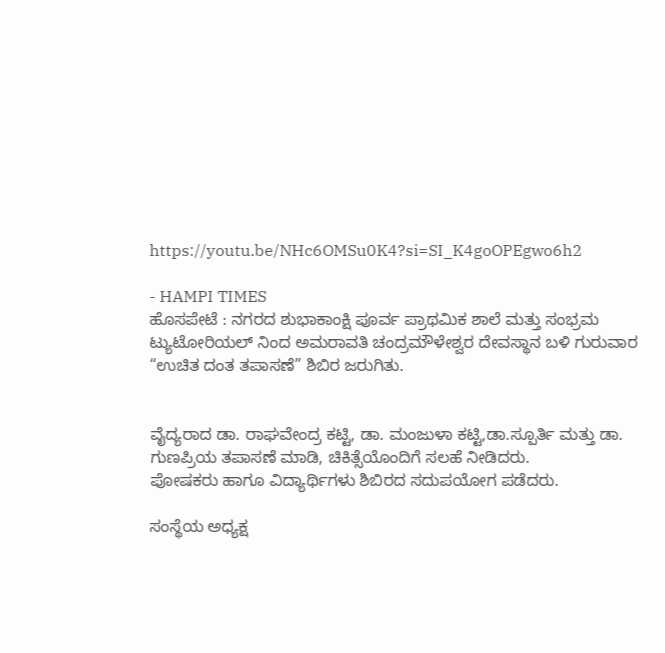https://youtu.be/NHc6OMSu0K4?si=SI_K4goOPEgwo6h2

- HAMPI TIMES
ಹೊಸಪೇಟೆ : ನಗರದ ಶುಭಾಕಾಂಕ್ಷಿ ಪೂರ್ವ ಪ್ರಾಥಮಿಕ ಶಾಲೆ ಮತ್ತು ಸಂಭ್ರಮ ಟ್ಯುಟೋರಿಯಲ್ ನಿಂದ ಅಮರಾವತಿ ಚಂದ್ರಮೌಳೇಶ್ವರ ದೇವಸ್ಥಾನ ಬಳಿ ಗುರುವಾರ “ಉಚಿತ ದಂತ ತಪಾಸಣೆ” ಶಿಬಿರ ಜರುಗಿತು.


ವೈದ್ಯರಾದ ಡಾ. ರಾಘವೇಂದ್ರ ಕಟ್ಟಿ, ಡಾ. ಮಂಜುಳಾ ಕಟ್ಟಿ,ಡಾ.ಸ್ಪೂರ್ತಿ ಮತ್ತು ಡಾ. ಗುಣಪ್ರಿಯ ತಪಾಸಣೆ ಮಾಡಿ, ಚಿಕಿತ್ಸೆಯೊಂದಿಗೆ ಸಲಹೆ ನೀಡಿದರು.
ಪೋಷಕರು ಹಾಗೂ ವಿದ್ಯಾರ್ಥಿಗಳು ಶಿಬಿರದ ಸದುಪಯೋಗ ಪಡೆದರು.

ಸಂಸ್ಥೆಯ ಅಧ್ಯಕ್ಷ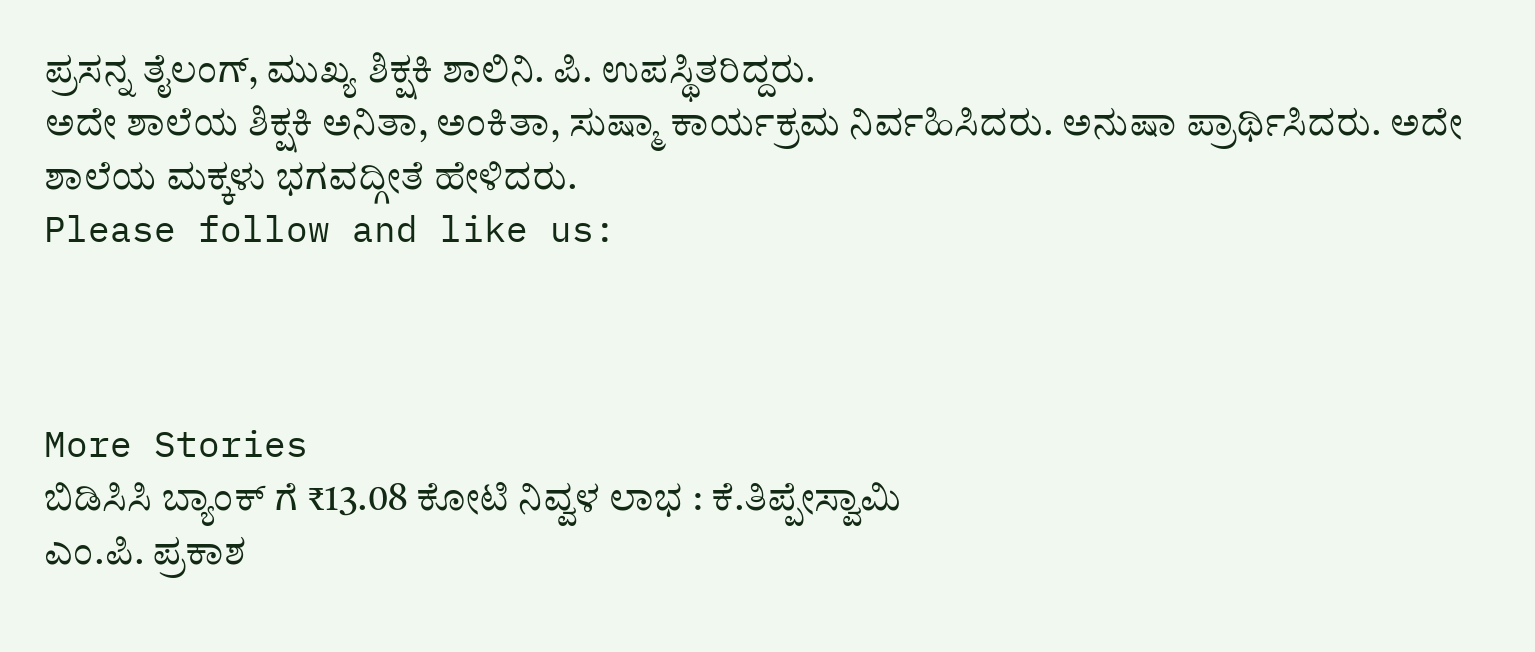ಪ್ರಸನ್ನ ತೈಲಂಗ್, ಮುಖ್ಯ ಶಿಕ್ಷಕಿ ಶಾಲಿನಿ. ಪಿ. ಉಪಸ್ಥಿತರಿದ್ದರು.
ಅದೇ ಶಾಲೆಯ ಶಿಕ್ಷಕಿ ಅನಿತಾ, ಅಂಕಿತಾ, ಸುಷ್ಮಾ ಕಾರ್ಯಕ್ರಮ ನಿರ್ವಹಿಸಿದರು. ಅನುಷಾ ಪ್ರಾರ್ಥಿಸಿದರು. ಅದೇ ಶಾಲೆಯ ಮಕ್ಕಳು ಭಗವದ್ಗೀತೆ ಹೇಳಿದರು.
Please follow and like us:



More Stories
ಬಿಡಿಸಿಸಿ ಬ್ಯಾಂಕ್ ಗೆ ₹13.08 ಕೋಟಿ ನಿವ್ವಳ ಲಾಭ : ಕೆ.ತಿಪ್ಪೇಸ್ವಾಮಿ
ಎಂ.ಪಿ. ಪ್ರಕಾಶ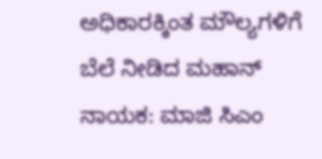ಅಧಿಕಾರಕ್ಕಿಂತ ಮೌಲ್ಯಗಳಿಗೆ ಬೆಲೆ ನೀಡಿದ ಮಹಾನ್ ನಾಯಕ: ಮಾಜಿ ಸಿಎಂ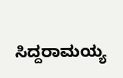ಸಿದ್ದರಾಮಯ್ಯ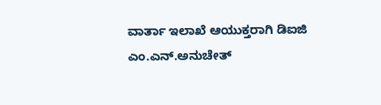ವಾರ್ತಾ ಇಲಾಖೆ ಆಯುಕ್ತರಾಗಿ ಡಿಐಜಿ ಎಂ.ಎನ್.ಅನುಚೇತ್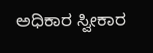ಅಧಿಕಾರ ಸ್ವೀಕಾರ